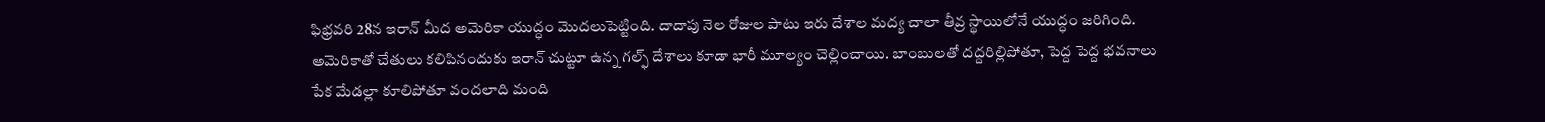ఫిభ్రవరి 28న ఇరాన్ మీద అమెరికా యుద్ధం మొదలుపెట్టింది. దాదాపు నెల రోజుల పాటు ఇరు దేశాల మద్య చాలా తీవ్ర స్థాయిలోనే యుద్ధం జరిగింది. అమెరికాతో చేతులు కలిపినందుకు ఇరాన్ చుట్టూ ఉన్న గల్ఫ్ దేశాలు కూడా భారీ మూల్యం చెల్లించాయి. బాంబులతో దద్దరిల్లిపోతూ, పెద్ద పెద్ద భవనాలు పేక మేడల్లా కూలిపోతూ వందలాది మంది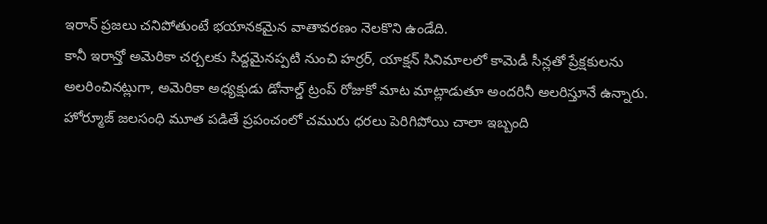ఇరాన్ ప్రజలు చనిపోతుంటే భయానకమైన వాతావరణం నెలకొని ఉండేది.
కానీ ఇరాన్తో అమెరికా చర్చలకు సిద్దమైనప్పటి నుంచి హర్రర్, యాక్షన్ సినిమాలలో కామెడీ సీన్లతో ప్రేక్షకులను అలరించినట్లుగా, అమెరికా అధ్యక్షుడు డోనాల్డ్ ట్రంప్ రోజుకో మాట మాట్లాడుతూ అందరినీ అలరిస్తూనే ఉన్నారు.
హోర్మూజ్ జలసంధి మూత పడితే ప్రపంచంలో చమురు ధరలు పెరిగిపోయి చాలా ఇబ్బంది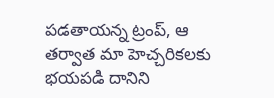పడతాయన్న ట్రంప్, ఆ తర్వాత మా హెచ్చరికలకు భయపడి దానిని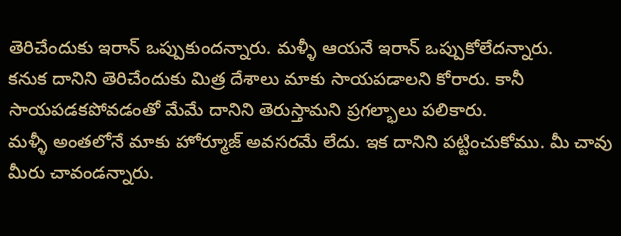తెరిచేందుకు ఇరాన్ ఒప్పుకుందన్నారు. మళ్ళీ ఆయనే ఇరాన్ ఒప్పుకోలేదన్నారు.
కనుక దానిని తెరిచేందుకు మిత్ర దేశాలు మాకు సాయపడాలని కోరారు. కానీ సాయపడకపోవడంతో మేమే దానిని తెరుస్తామని ప్రగల్భాలు పలికారు.
మళ్ళీ అంతలోనే మాకు హోర్మూజ్ అవసరమే లేదు. ఇక దానిని పట్టించుకోము. మీ చావు మీరు చావండన్నారు.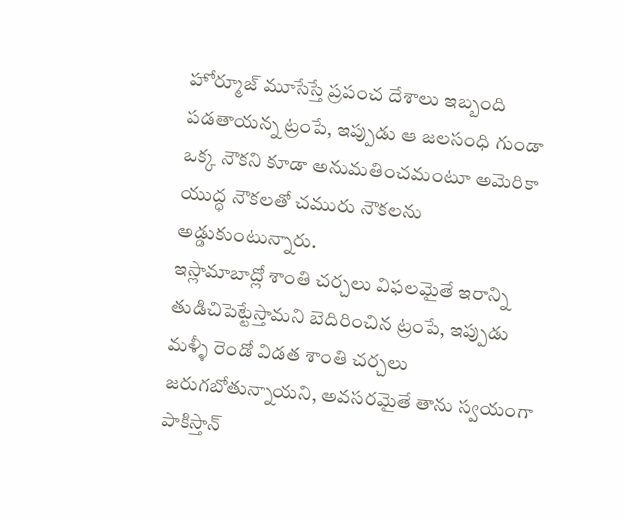హోర్మూజ్ మూసేస్తే ప్రపంచ దేశాలు ఇబ్బంది పడతాయన్న ట్రంపే, ఇప్పుడు ఆ జలసంధి గుండా ఒక్క నౌకని కూడా అనుమతించమంటూ అమెరికా యుద్ధ నౌకలతో చమురు నౌకలను అడ్డుకుంటున్నారు.
ఇస్లామాబాద్లో శాంతి చర్చలు విఫలమైతే ఇరాన్ని తుడిచిపెట్టేస్తామని బెదిరించిన ట్రంపే, ఇప్పుడు మళ్ళీ రెండో విడత శాంతి చర్చలు జరుగబోతున్నాయని, అవసరమైతే తాను స్వయంగా పాకిస్తాన్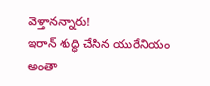వెళ్తానన్నారు!
ఇరాన్ శుద్ధి చేసిన యురేనియం అంతా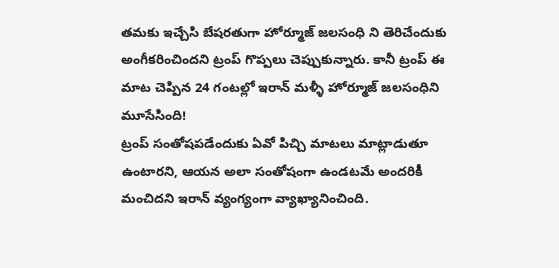తమకు ఇచ్చేసి బేషరతుగా హోర్మూజ్ జలసంధి ని తెరిచేందుకు అంగీకరించిందని ట్రంప్ గొప్పలు చెప్పుకున్నారు. కానీ ట్రంప్ ఈ మాట చెప్పిన 24 గంటల్లో ఇరాన్ మళ్ళీ హోర్మూజ్ జలసంధిని మూసేసింది!
ట్రంప్ సంతోషపడేందుకు ఏవో పిచ్చి మాటలు మాట్లాడుతూ ఉంటారని, ఆయన అలా సంతోషంగా ఉండటమే అందరికీ మంచిదని ఇరాన్ వ్యంగ్యంగా వ్యాఖ్యానించింది.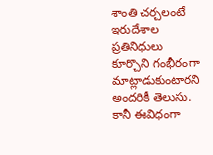శాంతి చర్చలంటే ఇరుదేశాల ప్రతినిధులు కూర్చొని గంభీరంగా మాట్లాడుకుంటారని అందరికీ తెలుసు. కానీ ఈవిధంగా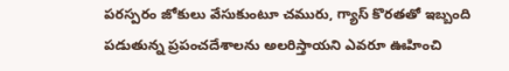పరస్పరం జోకులు వేసుకుంటూ చమురు, గ్యాస్ కొరతతో ఇబ్బంది పడుతున్న ప్రపంచదేశాలను అలరిస్తాయని ఎవరూ ఊహించి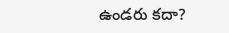ఉండరు కదా?